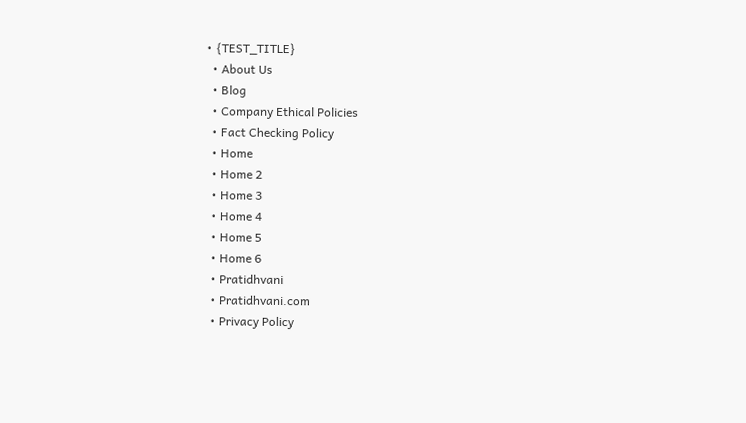• {TEST_TITLE}
  • About Us
  • Blog
  • Company Ethical Policies
  • Fact Checking Policy
  • Home
  • Home 2
  • Home 3
  • Home 4
  • Home 5
  • Home 6
  • Pratidhvani
  • Pratidhvani.com
  • Privacy Policy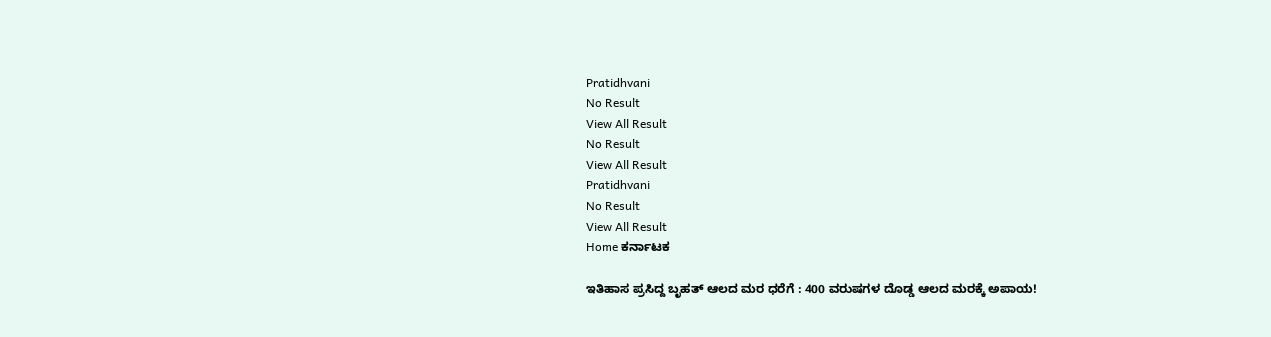Pratidhvani
No Result
View All Result
No Result
View All Result
Pratidhvani
No Result
View All Result
Home ಕರ್ನಾಟಕ

ಇತಿಹಾಸ ಪ್ರಸಿದ್ದ ಬೃಹತ್ ಆಲದ ಮರ ಧರೆಗೆ : 400 ವರುಷಗಳ ದೊಡ್ಡ ಆಲದ ಮರಕ್ಕೆ ಅಪಾಯ!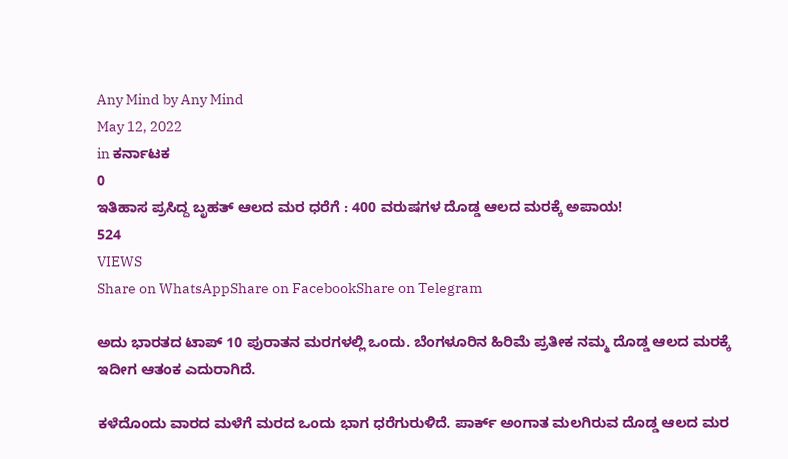Any Mind by Any Mind
May 12, 2022
in ಕರ್ನಾಟಕ
0
ಇತಿಹಾಸ ಪ್ರಸಿದ್ದ ಬೃಹತ್ ಆಲದ ಮರ ಧರೆಗೆ : 400 ವರುಷಗಳ ದೊಡ್ಡ ಆಲದ ಮರಕ್ಕೆ ಅಪಾಯ!
524
VIEWS
Share on WhatsAppShare on FacebookShare on Telegram

ಅದು ಭಾರತದ ಟಾಪ್ 10 ಪುರಾತನ ಮರಗಳಲ್ಲಿ ಒಂದು. ಬೆಂಗಳೂರಿನ ಹಿರಿಮೆ ಪ್ರತೀಕ ನಮ್ಮ ದೊಡ್ಡ ಆಲದ ಮರಕ್ಕೆ  ಇದೀಗ ಆತಂಕ ಎದುರಾಗಿದೆ.

ಕಳೆದೊಂದು ವಾರದ ಮಳೆಗೆ ಮರದ ಒಂದು ಭಾಗ ಧರೆಗುರುಳಿದೆ. ಪಾರ್ಕ್ ಅಂಗಾತ ಮಲಗಿರುವ ದೊಡ್ಡ ಆಲದ ಮರ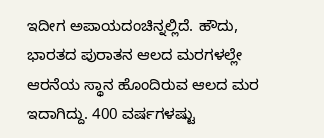ಇದೀಗ ಅಪಾಯದಂಚಿನ್ನಲ್ಲಿದೆ‌. ಹೌದು, ಭಾರತದ ಪುರಾತನ ಆಲದ ಮರಗಳಲ್ಲೇ ಆರನೆಯ ಸ್ಥಾನ ಹೊಂದಿರುವ ಆಲದ ಮರ ಇದಾಗಿದ್ದು. 400 ವರ್ಷಗಳಷ್ಟು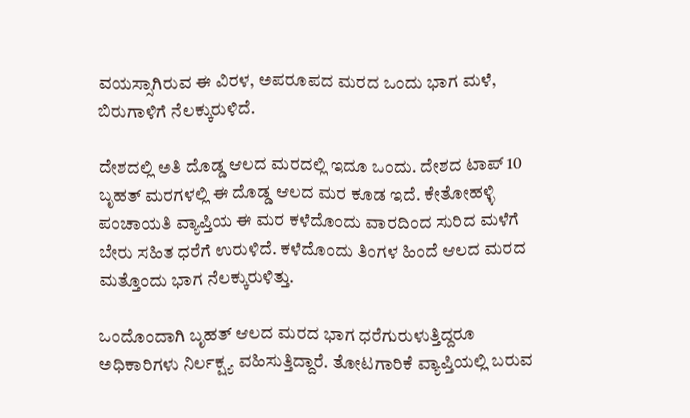ವಯಸ್ಸಾಗಿರುವ ಈ ವಿರಳ, ಅಪರೂಪದ ಮರದ ಒಂದು ಭಾಗ ಮಳೆ, ಬಿರುಗಾಳಿಗೆ ನೆಲಕ್ಕುರುಳಿದೆ.

ದೇಶದಲ್ಲಿ ಅತಿ ದೊಡ್ಡ ಆಲದ ಮರದಲ್ಲಿ ಇದೂ ಒಂದು. ದೇಶದ ಟಾಪ್ 10 ಬೃಹತ್ ಮರಗಳಲ್ಲಿ ಈ ದೊಡ್ಡ ಆಲದ ಮರ ಕೂಡ ಇದೆ. ಕೇತೋಹಳ್ಳಿ ಪಂಚಾಯತಿ ವ್ಯಾಪ್ತಿಯ ಈ ಮರ ಕಳೆದೊಂದು ವಾರದಿಂದ ಸುರಿದ ಮಳೆಗೆ ಬೇರು ಸಹಿತ ಧರೆಗೆ ಉರುಳಿದೆ. ಕಳೆದೊಂದು ತಿಂಗಳ ಹಿಂದೆ ಆಲದ ಮರದ ಮತ್ತೊಂದು ಭಾಗ ನೆಲಕ್ಕುರುಳಿತ್ತು.

ಒಂದೊಂದಾಗಿ ಬೃಹತ್ ಆಲದ ಮರದ ಭಾಗ ಧರೆಗುರುಳುತ್ತಿದ್ದರೂ ಅಧಿಕಾರಿಗಳು ನಿರ್ಲಕ್ಷ್ಯ ವಹಿಸುತ್ತಿದ್ದಾರೆ. ತೋಟಗಾರಿಕೆ ವ್ಯಾಪ್ತಿಯಲ್ಲಿ ಬರುವ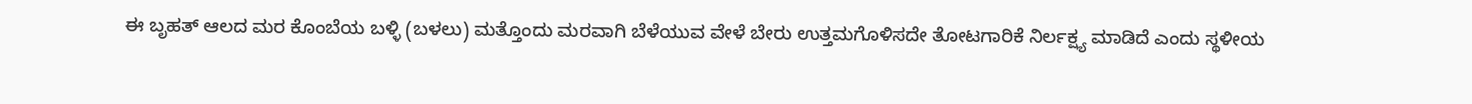ಈ ಬೃಹತ್ ಆಲದ ಮರ ಕೊಂಬೆಯ ಬಳ್ಳಿ (ಬಳಲು) ಮತ್ತೊಂದು ಮರವಾಗಿ ಬೆಳೆಯುವ ವೇಳೆ ಬೇರು ಉತ್ತಮಗೊಳಿಸದೇ ತೋಟಗಾರಿಕೆ ನಿರ್ಲಕ್ಷ್ಯ ಮಾಡಿದೆ ಎಂದು ಸ್ಥಳೀಯ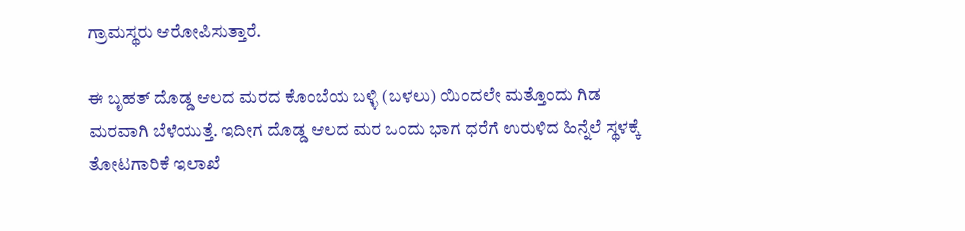ಗ್ರಾಮಸ್ಥರು ಆರೋಪಿಸುತ್ತಾರೆ.

ಈ ಬೃಹತ್ ದೊಡ್ಡ ಆಲದ ಮರದ ಕೊಂಬೆಯ ಬಳ್ಳಿ (ಬಳಲು) ಯಿಂದಲೇ ಮತ್ತೊಂದು ಗಿಡ ಮರವಾಗಿ ಬೆಳೆಯುತ್ತೆ. ಇದೀಗ ದೊಡ್ಡ ಆಲದ ಮರ ಒಂದು ಭಾಗ ಧರೆಗೆ ಉರುಳಿದ ಹಿನ್ನೆಲೆ ಸ್ಥಳಕ್ಕೆ ತೋಟಗಾರಿಕೆ ಇಲಾಖೆ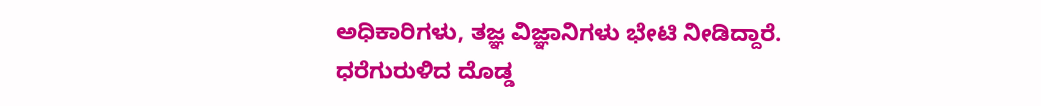ಅಧಿಕಾರಿಗಳು, ತಜ್ಞ ವಿಜ್ಞಾನಿಗಳು ಭೇಟಿ ನೀಡಿದ್ದಾರೆ. ಧರೆಗುರುಳಿದ ದೊಡ್ಡ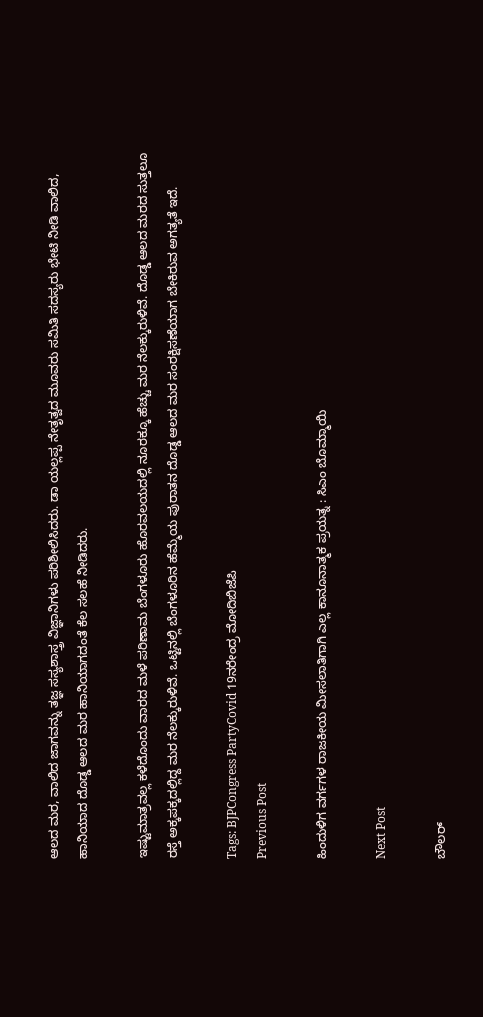ಆಲದ ಮರ, ವಾಲಿದ ಜಾಗವನ್ನು ತಜ್ಞ ಸಸ್ಯಶಾಸ್ತ್ರ ವಿಜ್ಞಾನಿಗಳು ಪರಿಶೀಲಿಸಿದರು‌. ಡಾ ಯಲ್ಲಪ್ಪ ನೇತೃತ್ವದ ಮೂವರು ಸಮಿತಿ ಸದಸ್ಯರು ಭೇಟಿ ನೀಡಿ ವಾಲಿದ, ಹಾನಿಯಾದ ದೊಡ್ಡ ಆಲದ ಮರ ಹಾನಿಯಾಗದಂತೆ ಕೆಲ ಸಲಹೆ ನೀಡಿದರು.

ಇಷ್ಟುಮಾತ್ರವಲ್ಲ ಕಳೆದೊಂದು ವಾರದ ಮಳೆ ಪರಿಣಾಮ ಬೆಂಗಳೂರು ಹೊರವಲಯದಲ್ಲಿ ನೂರಕ್ಕೂ ಹೆಚ್ಚು ಮರ ನೆಲಕ್ಕುರುಳಿವೆ. ದೊಡ್ಡ ಆಲದ ಮರದ ಸುತ್ತಲೂ ರಸ್ತೆ ಅಕ್ಕಪಕ್ಕದಲ್ಲಿದ್ದ ಮರ ನೆಲಕ್ಕುರುಳಿವೆ. ಒಟ್ಟಿನಲ್ಲಿ ಬೆಂಗಳೂರಿನ ಹೆಮ್ಮೆಯ ಪುರಾತನ ದೊಡ್ಡ ಆಲದ ಮರ ಸಂರಕ್ಷಿಸಣೆಯಾಗ ಬೇಕಿರುವ ಅಗತ್ಯತೆ ಇದೆ.

Tags: BJPCongress PartyCovid 19ನರೇಂದ್ರ ಮೋದಿಬಿಜೆಪಿ
Previous Post

ಹಿಂದುಳಿಗ ವರ್ಗಗಳ ರಾಜಕೀಯ ಮೀಸಲಾತಿಗಾಗಿ ಎಲ್ಲ ಕಾನೂನಾತ್ಮಕ ಪ್ರಯತ್ನ : ಸಿಎಂ ಬೊಮ್ಮಾಯಿ

Next Post

ಬೌಲರ್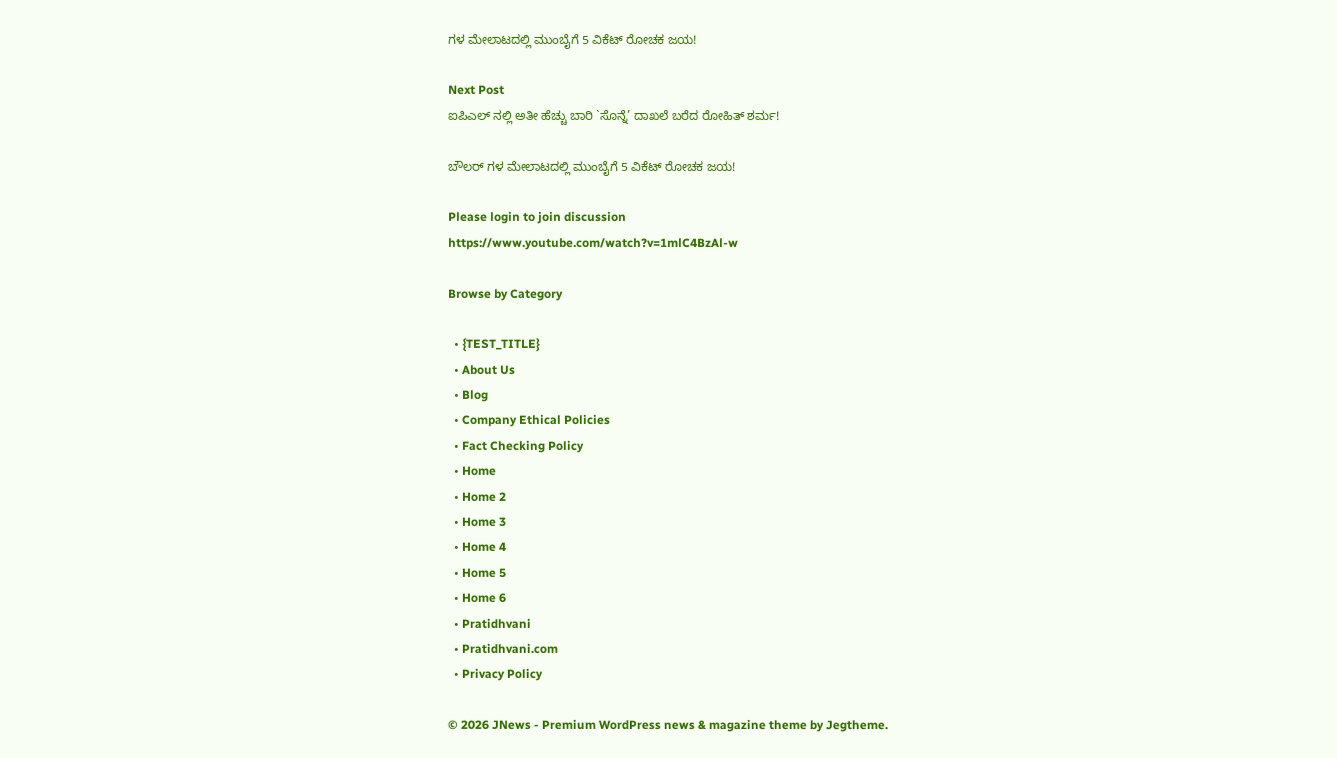ಗಳ ಮೇಲಾಟದಲ್ಲಿ ಮುಂಬೈಗೆ 5 ವಿಕೆಟ್ ರೋಚಕ ಜಯ!

Next Post
ಐಪಿಎಲ್ ನಲ್ಲಿ ಅತೀ ಹೆಚ್ಚು ಬಾರಿ `ಸೊನ್ನೆ’ ದಾಖಲೆ ಬರೆದ ರೋಹಿತ್ ಶರ್ಮ!

ಬೌಲರ್ ಗಳ ಮೇಲಾಟದಲ್ಲಿ ಮುಂಬೈಗೆ 5 ವಿಕೆಟ್ ರೋಚಕ ಜಯ!

Please login to join discussion
https://www.youtube.com/watch?v=1mlC4BzAl-w

Browse by Category

  • {TEST_TITLE}
  • About Us
  • Blog
  • Company Ethical Policies
  • Fact Checking Policy
  • Home
  • Home 2
  • Home 3
  • Home 4
  • Home 5
  • Home 6
  • Pratidhvani
  • Pratidhvani.com
  • Privacy Policy

© 2026 JNews - Premium WordPress news & magazine theme by Jegtheme.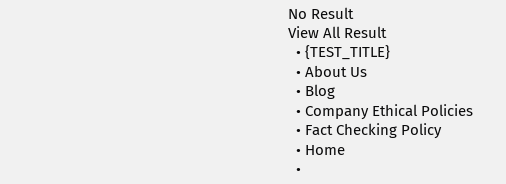No Result
View All Result
  • {TEST_TITLE}
  • About Us
  • Blog
  • Company Ethical Policies
  • Fact Checking Policy
  • Home
  •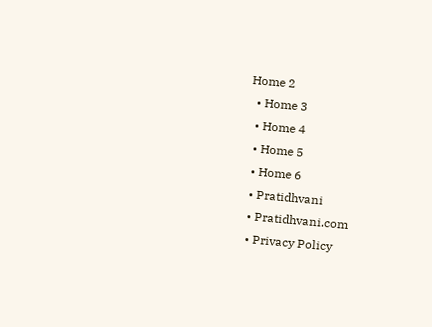Home 2
  • Home 3
  • Home 4
  • Home 5
  • Home 6
  • Pratidhvani
  • Pratidhvani.com
  • Privacy Policy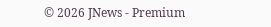© 2026 JNews - Premium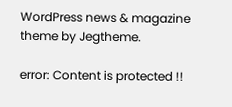WordPress news & magazine theme by Jegtheme.

error: Content is protected !!